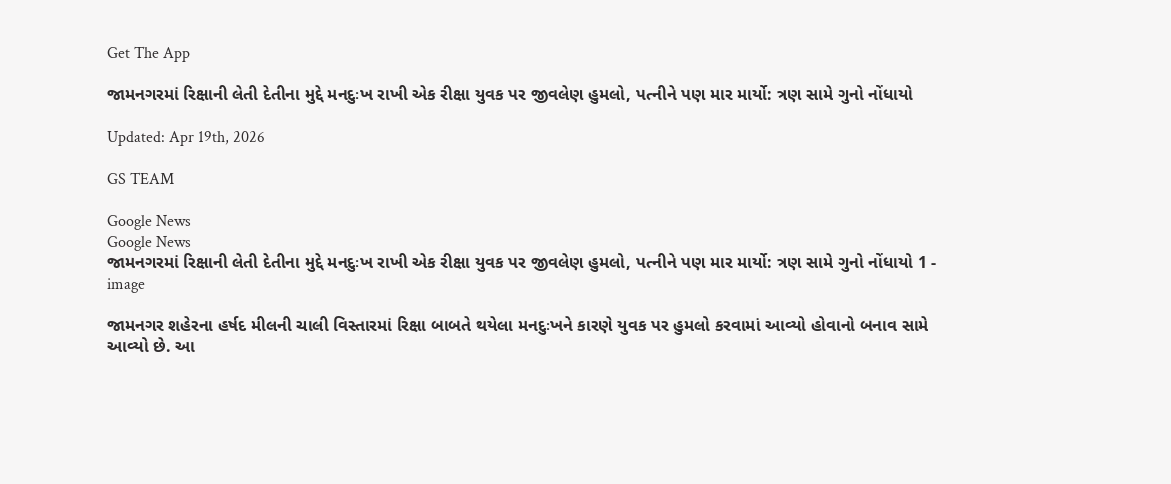Get The App

જામનગરમાં રિક્ષાની લેતી દેતીના મુદ્દે મનદુઃખ રાખી એક રીક્ષા યુવક પર જીવલેણ હુમલો, પત્નીને પણ માર માર્યો: ત્રણ સામે ગુનો નોંધાયો

Updated: Apr 19th, 2026

GS TEAM

Google News
Google News
જામનગરમાં રિક્ષાની લેતી દેતીના મુદ્દે મનદુઃખ રાખી એક રીક્ષા યુવક પર જીવલેણ હુમલો, પત્નીને પણ માર માર્યો: ત્રણ સામે ગુનો નોંધાયો 1 - image

જામનગર શહેરના હર્ષદ મીલની ચાલી વિસ્તારમાં રિક્ષા બાબતે થયેલા મનદુઃખને કારણે યુવક પર હુમલો કરવામાં આવ્યો હોવાનો બનાવ સામે આવ્યો છે. આ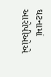ઘટનામાં આરોપીઓએ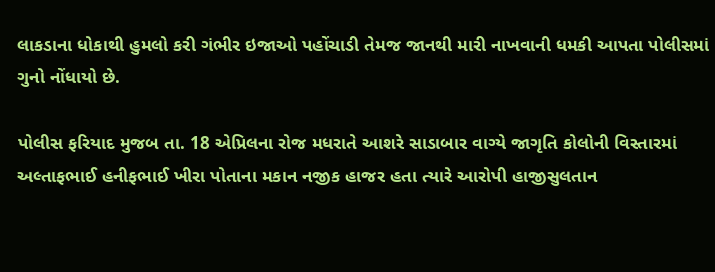લાકડાના ધોકાથી હુમલો કરી ગંભીર ઇજાઓ પહોંચાડી તેમજ જાનથી મારી નાખવાની ધમકી આપતા પોલીસમાં ગુનો નોંધાયો છે.

પોલીસ ફરિયાદ મુજબ તા. 18 એપ્રિલના રોજ મધરાતે આશરે સાડાબાર વાગ્યે જાગૃતિ કોલોની વિસ્તારમાં અલ્તાફભાઈ હનીફભાઈ ખીરા પોતાના મકાન નજીક હાજર હતા ત્યારે આરોપી હાજીસુલતાન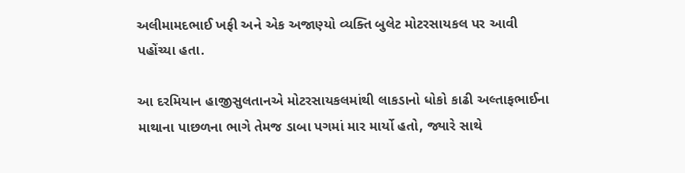અલીમામદભાઈ ખફી અને એક અજાણ્યો વ્યક્તિ બુલેટ મોટરસાયકલ પર આવી પહોંચ્યા હતા.

આ દરમિયાન હાજીસુલતાનએ મોટરસાયકલમાંથી લાકડાનો ધોકો કાઢી અલ્તાફભાઈના માથાના પાછળના ભાગે તેમજ ડાબા પગમાં માર માર્યો હતો, જ્યારે સાથે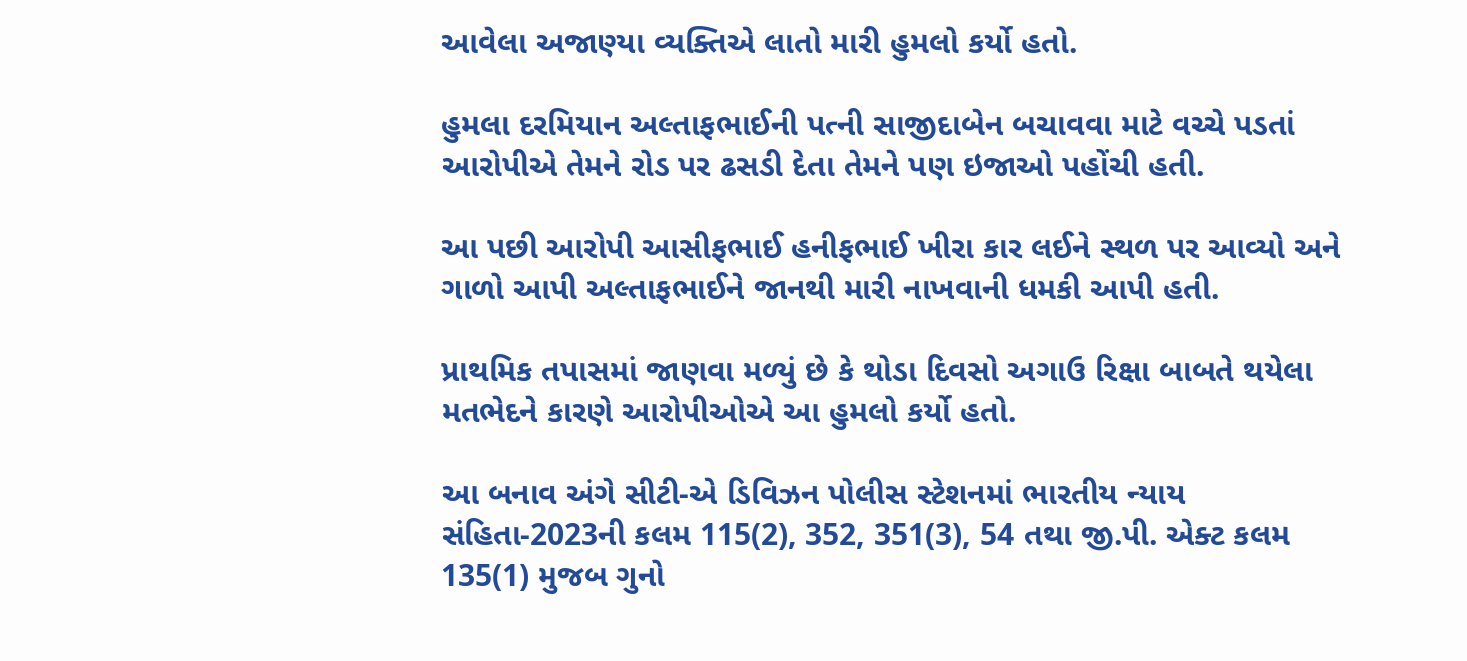આવેલા અજાણ્યા વ્યક્તિએ લાતો મારી હુમલો કર્યો હતો.

હુમલા દરમિયાન અલ્તાફભાઈની પત્ની સાજીદાબેન બચાવવા માટે વચ્ચે પડતાં આરોપીએ તેમને રોડ પર ઢસડી દેતા તેમને પણ ઇજાઓ પહોંચી હતી.

આ પછી આરોપી આસીફભાઈ હનીફભાઈ ખીરા કાર લઈને સ્થળ પર આવ્યો અને ગાળો આપી અલ્તાફભાઈને જાનથી મારી નાખવાની ધમકી આપી હતી.

પ્રાથમિક તપાસમાં જાણવા મળ્યું છે કે થોડા દિવસો અગાઉ રિક્ષા બાબતે થયેલા મતભેદને કારણે આરોપીઓએ આ હુમલો કર્યો હતો.

આ બનાવ અંગે સીટી-એ ડિવિઝન પોલીસ સ્ટેશનમાં ભારતીય ન્યાય સંહિતા-2023ની કલમ 115(2), 352, 351(3), 54 તથા જી.પી. એક્ટ કલમ 135(1) મુજબ ગુનો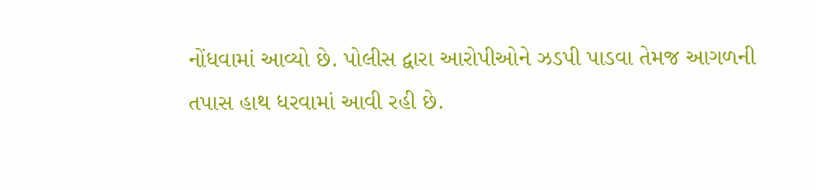નોંધવામાં આવ્યો છે. પોલીસ દ્વારા આરોપીઓને ઝડપી પાડવા તેમજ આગળની તપાસ હાથ ધરવામાં આવી રહી છે.